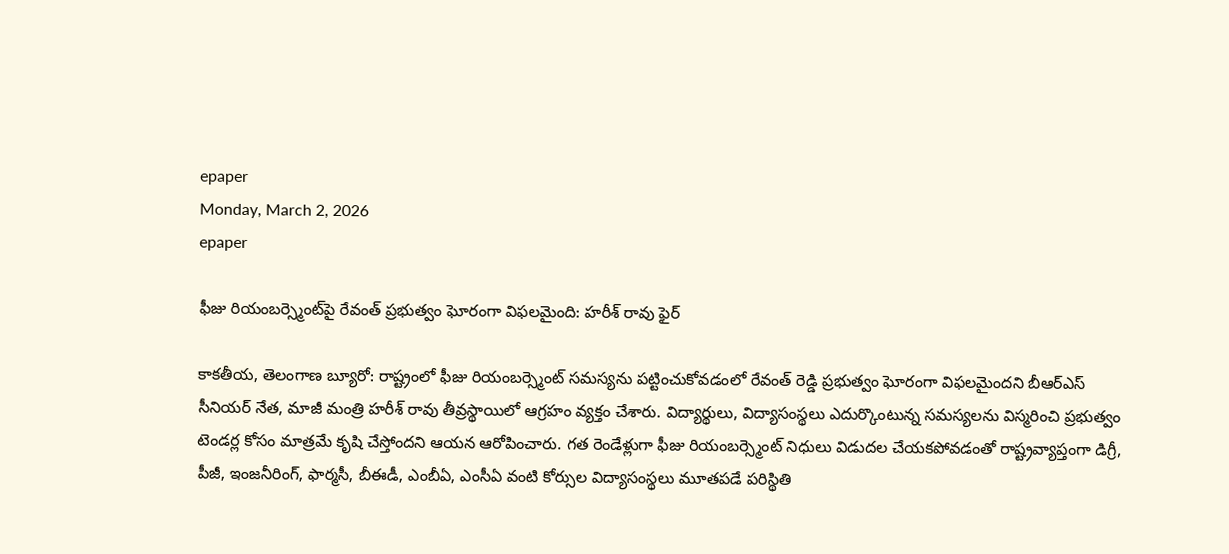epaper
Monday, March 2, 2026
epaper

ఫీజు రియంబర్స్మెంట్‌పై రేవంత్ ప్రభుత్వం ఘోరంగా విఫలమైంది: హరీశ్ రావు ఫైర్

కాకతీయ, తెలంగాణ బ్యూరో: రాష్ట్రంలో ఫీజు రియంబర్స్మెంట్ సమస్యను పట్టించుకోవడంలో రేవంత్ రెడ్డి ప్రభుత్వం ఘోరంగా విఫలమైందని బీఆర్ఎస్ సీనియర్ నేత, మాజీ మంత్రి హరీశ్ రావు తీవ్రస్థాయిలో ఆగ్రహం వ్యక్తం చేశారు. విద్యార్థులు, విద్యాసంస్థలు ఎదుర్కొంటున్న సమస్యలను విస్మరించి ప్రభుత్వం టెండర్ల కోసం మాత్రమే కృషి చేస్తోందని ఆయన ఆరోపించారు. గత రెండేళ్లుగా ఫీజు రియంబర్స్మెంట్ నిధులు విడుదల చేయకపోవడంతో రాష్ట్రవ్యాప్తంగా డిగ్రీ, పీజీ, ఇంజనీరింగ్, ఫార్మసీ, బీఈడీ, ఎంబీఏ, ఎంసీఏ వంటి కోర్సుల విద్యాసంస్థలు మూతపడే పరిస్థితి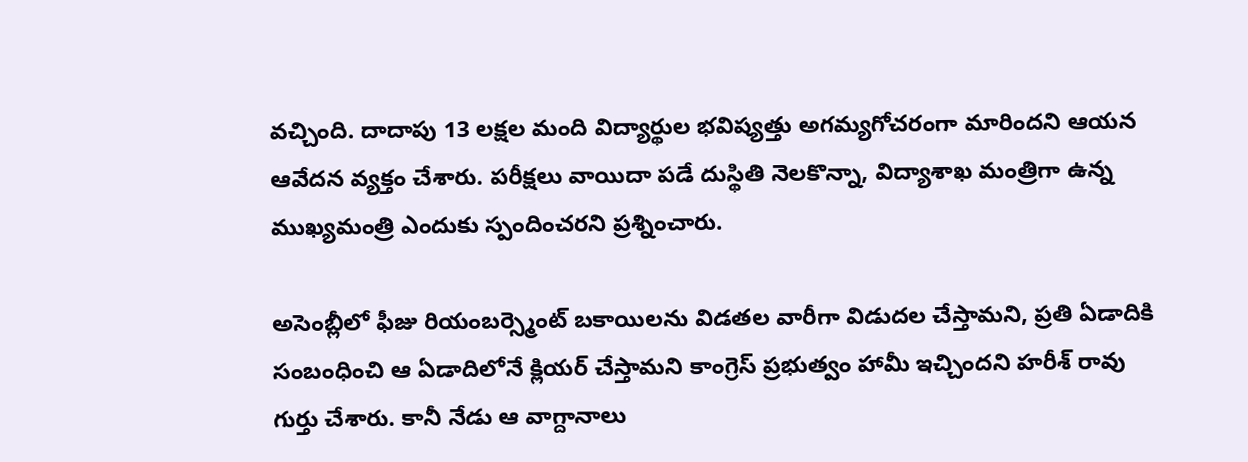వచ్చింది. దాదాపు 13 లక్షల మంది విద్యార్థుల భవిష్యత్తు అగమ్యగోచరంగా మారిందని ఆయన ఆవేదన వ్యక్తం చేశారు. పరీక్షలు వాయిదా పడే దుస్థితి నెలకొన్నా, విద్యాశాఖ మంత్రిగా ఉన్న ముఖ్యమంత్రి ఎందుకు స్పందించరని ప్రశ్నించారు.

అసెంబ్లీలో ఫీజు రియంబర్స్మెంట్ బకాయిలను విడతల వారీగా విడుదల చేస్తామని, ప్రతి ఏడాదికి సంబంధించి ఆ ఏడాదిలోనే క్లియర్ చేస్తామని కాంగ్రెస్ ప్రభుత్వం హామీ ఇచ్చిందని హరీశ్ రావు గుర్తు చేశారు. కానీ నేడు ఆ వాగ్దానాలు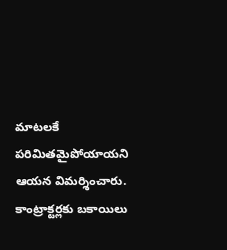మాటలకే పరిమితమైపోయాయని ఆయన విమర్శించారు. కాంట్రాక్టర్లకు బకాయిలు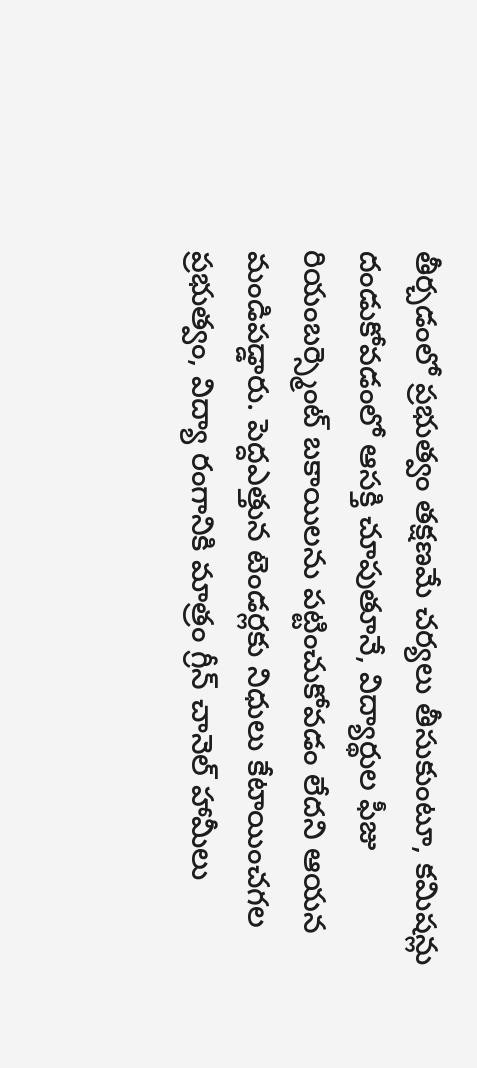తీర్చడంలో ప్రభుత్వం తక్షణమే చర్యలు తీసుకుంటూ, కమిషన్లు దండుకోవడంలో ఆసక్తి చూపుతూనే, విద్యార్థుల ఫీజు రియంబర్స్మెంట్ బకాయిలను పట్టించుకోవడం లేదని ఆయన మండిపడ్డారు. పెద్దఎత్తున టెండర్లకు నిధులు కేటాయించగల ప్రభుత్వం, విద్యా రంగానికి మాత్రం గ్రీన్ చానెల్ హామీలు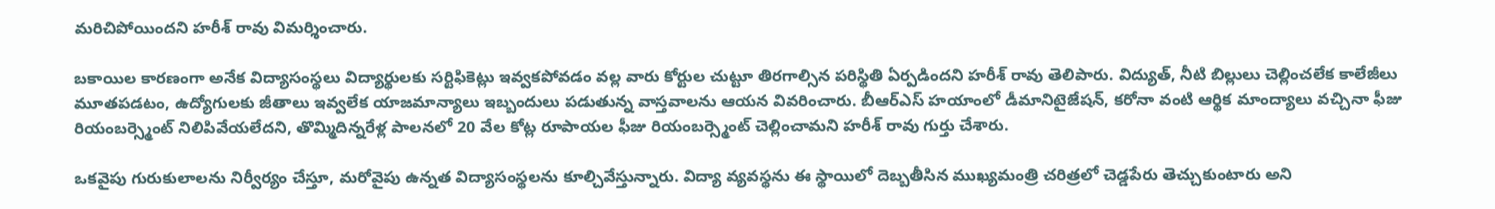మరిచిపోయిందని హరీశ్ రావు విమర్శించారు.

బకాయిల కారణంగా అనేక విద్యాసంస్థలు విద్యార్థులకు సర్టిఫికెట్లు ఇవ్వకపోవడం వల్ల వారు కోర్టుల చుట్టూ తిరగాల్సిన పరిస్థితి ఏర్పడిందని హరీశ్ రావు తెలిపారు. విద్యుత్, నీటి బిల్లులు చెల్లించలేక కాలేజీలు మూతపడటం, ఉద్యోగులకు జీతాలు ఇవ్వలేక యాజమాన్యాలు ఇబ్బందులు పడుతున్న వాస్తవాలను ఆయన వివరించారు. బీఆర్ఎస్ హయాంలో డీమానిటైజేషన్, కరోనా వంటి ఆర్థిక మాంద్యాలు వచ్చినా ఫీజు రియంబర్స్మెంట్ నిలిపివేయలేదని, తొమ్మిదిన్నరేళ్ల పాలనలో 20 వేల కోట్ల రూపాయల ఫీజు రియంబర్స్మెంట్ చెల్లించామని హరీశ్ రావు గుర్తు చేశారు.

ఒకవైపు గురుకులాలను నిర్వీర్యం చేస్తూ, మరోవైపు ఉన్నత విద్యాసంస్థలను కూల్చివేస్తున్నారు. విద్యా వ్యవస్థను ఈ స్థాయిలో దెబ్బతీసిన ముఖ్యమంత్రి చరిత్రలో చెడ్డపేరు తెచ్చుకుంటారు అని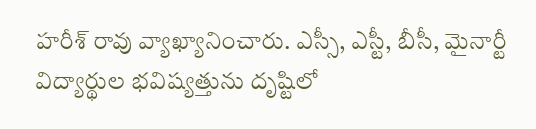హరీశ్ రావు వ్యాఖ్యానించారు. ఎస్సీ, ఎస్టీ, బీసీ, మైనార్టీ విద్యార్థుల భవిష్యత్తును దృష్టిలో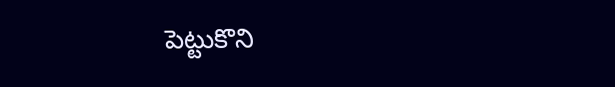పెట్టుకొని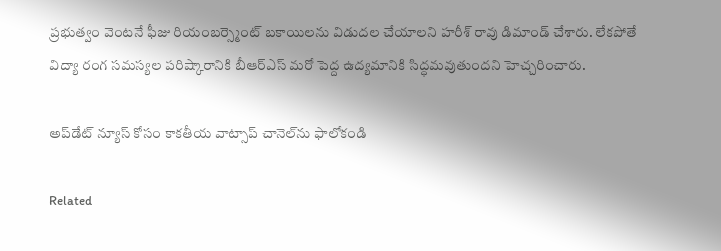ప్రభుత్వం వెంటనే ఫీజు రియంబర్స్మెంట్ బకాయిలను విడుదల చేయాలని హరీశ్ రావు డిమాండ్ చేశారు. లేకపోతే విద్యా రంగ సమస్యల పరిష్కారానికి బీఆర్‌ఎస్ మరో పెద్ద ఉద్యమానికి సిద్ధమవుతుందని హెచ్చరించారు.

అప్‌డేట్ న్యూస్ కోసం కాక‌తీయ వాట్సాప్ చానెల్‌ను ఫాలోకండి

Related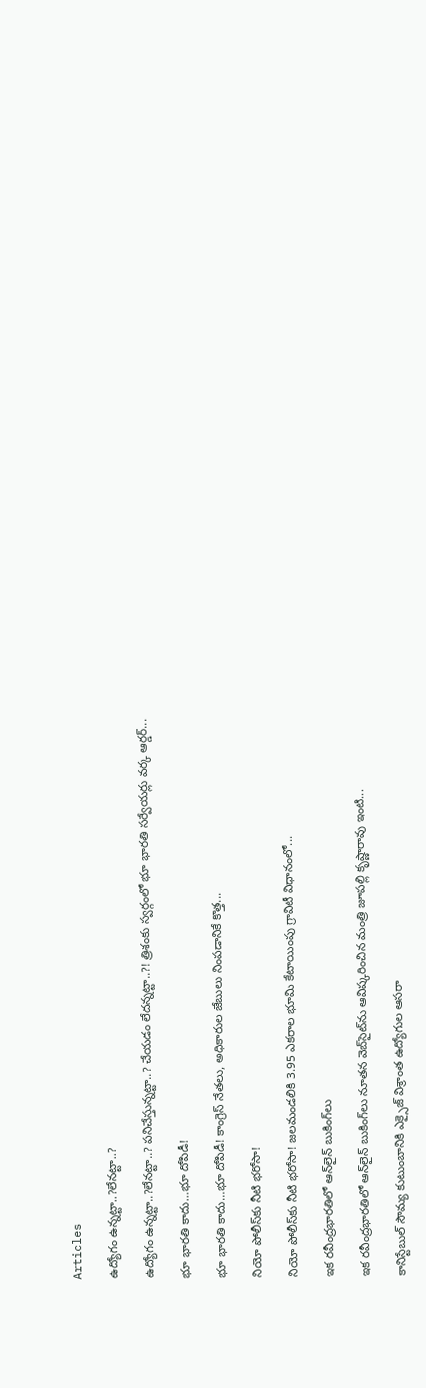Articles

ఉద్యోగం ఉన్న‌ట్టా..?లేన‌ట్టా..?

ఉద్యోగం ఉన్న‌ట్టా..?లేన‌ట్టా..? ప‌నిచేస్తున్న‌ట్టా..? చేయ‌డం లేద‌న్న‌ట్టా..?! త్రిశంకు స్వ‌ర్గంలో భూ భార‌తి స‌ర్వేయ‌ర్లు వ‌ర్క ఆర్డ‌ర్...

భూ భారతి కాదు…భూ దోపిడీ!

భూ భారతి కాదు…భూ దోపిడీ! కాంగ్రెస్ నేతలు, అధికారుల జేబులు నింపడానికే కొత్త...

నియో పోలీస్‌కు నీటి భరోసా!

నియో పోలీస్‌కు నీటి భరోసా! జలమండలికి 3.95 ఎకరాల భూమి కేటాయింపు గ్రావిటీ విధానంలో...

ఇక రవీంద్రభారతిలో ఆన్‌లైన్ బుకింగ్‌లు

ఇక రవీంద్రభారతిలో ఆన్‌లైన్ బుకింగ్‌లు నూతన వెబ్‌సైట్‌ను ఆవిష్కరించిన మంత్రి జూపల్లి కృష్ణారావు ఇంటి...

కానిస్టేబుల్ సౌమ్య కుటుంబానికి ఎక్సైజ్ విశ్రాంత ఉద్యోగుల ఆసరా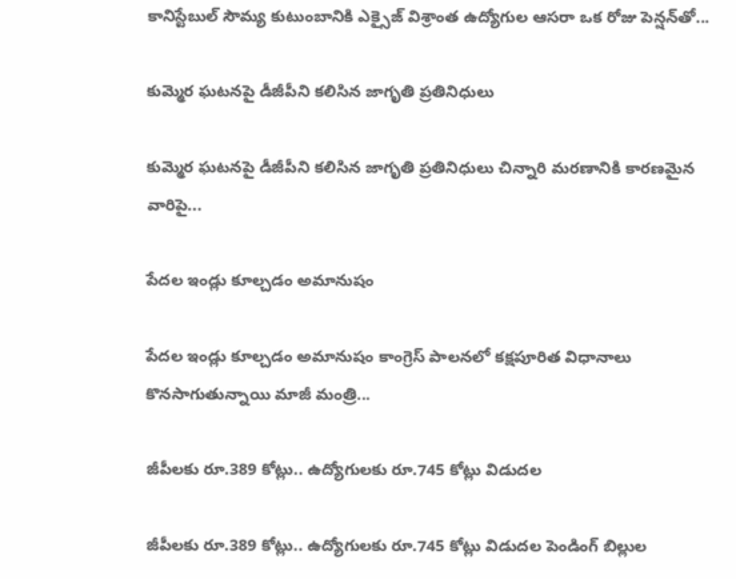కానిస్టేబుల్ సౌమ్య కుటుంబానికి ఎక్సైజ్ విశ్రాంత ఉద్యోగుల ఆసరా ఒక రోజు పెన్షన్‌తో...

కుమ్మెర ఘటనపై డీజీపీని కలిసిన జాగృతి ప్రతినిధులు

కుమ్మెర ఘటనపై డీజీపీని కలిసిన జాగృతి ప్రతినిధులు చిన్నారి మరణానికి కారణమైన వారిపై...

పేదల ఇండ్లు కూల్చడం అమానుషం

పేదల ఇండ్లు కూల్చడం అమానుషం కాంగ్రెస్ పాలనలో క‌క్షపూరిత విధానాలు కొనసాగుతున్నాయి మాజీ మంత్రి...

జీపీలకు రూ.389 కోట్లు.. ఉద్యోగులకు రూ.745 కోట్లు విడుదల

జీపీలకు రూ.389 కోట్లు.. ఉద్యోగులకు రూ.745 కోట్లు విడుదల పెండింగ్ బిల్లుల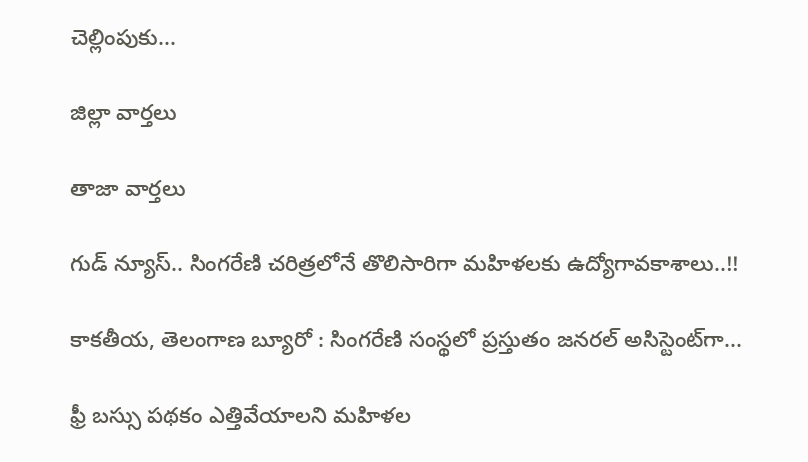చెల్లింపుకు...

జిల్లా వార్త‌లు

తాజా వార్త‌లు

గుడ్ న్యూస్.. సింగరేణి చరిత్రలోనే తొలిసారిగా మ‌హిళ‌ల‌కు ఉద్యోగావ‌కాశాలు..!!

కాక‌తీయ‌, తెలంగాణ బ్యూరో : సింగరేణి సంస్థలో ప్రస్తుతం జనరల్ అసిస్టెంట్‌గా...

ఫ్రీ బస్సు పథకం ఎత్తివేయాలని మహిళల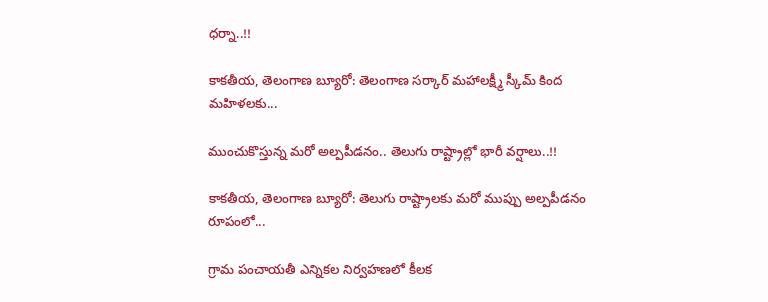ధర్నా..!!

కాకతీయ, తెలంగాణ బ్యూరో: తెలంగాణ సర్కార్ మహాలక్ష్మీ స్కీమ్ కింద మహిళలకు...

ముంచుకొస్తున్న మరో అల్పపీడనం.. తెలుగు రాష్ట్రాల్లో భారీ వర్షాలు..!!

కాకతీయ, తెలంగాణ బ్యూరో: తెలుగు రాష్ట్రాలకు మరో ముప్పు అల్పపీడనం రూపంలో...

గ్రామ పంచాయ‌తీ ఎన్నిక‌ల నిర్వ‌హ‌ణ‌లో కీల‌క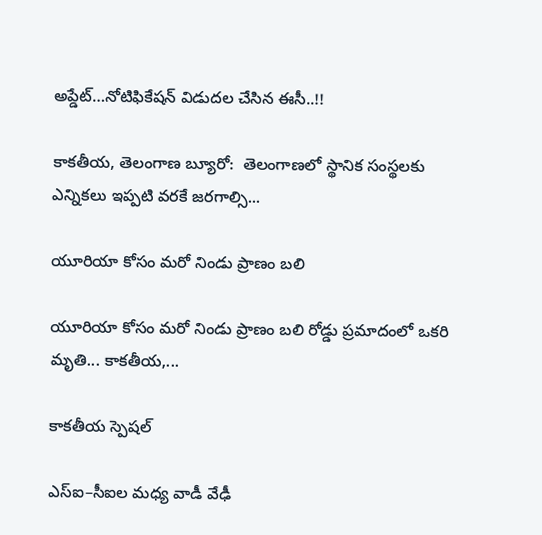అప్డేట్‌…నోటిఫికేషన్ విడుదల చేసిన ఈసీ..!!

కాకతీయ, తెలంగాణ బ్యూరో:  తెలంగాణలో స్థానిక సంస్థలకు ఎన్నికలు ఇప్పటి వరకే జరగాల్సి...

యూరియా కోసం మరో నిండు ప్రాణం బలి

యూరియా కోసం మరో నిండు ప్రాణం బలి రోడ్డు ప్రమాదంలో ఒకరి మృతి... కాకతీయ,...

కాక‌తీయ స్పెష‌ల్‌

ఎస్ఐ–సీఐల మ‌ధ్య వాడీ వేఢీ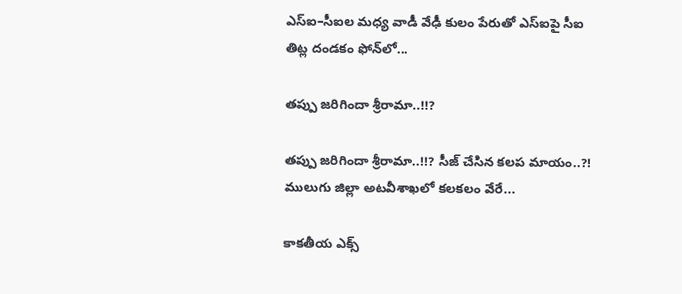ఎస్ఐ–సీఐల మ‌ధ్య వాడీ వేఢీ కులం పేరుతో ఎస్ఐపై సీఐ తిట్ల దండ‌కం ఫోన్‌లో...

త‌ప్పు జ‌రిగిందా శ్రీరామా..!!?

త‌ప్పు జ‌రిగిందా శ్రీరామా..!!? సీజ్ చేసిన క‌ల‌ప‌ మాయం..?! ములుగు జిల్లా అట‌వీశాఖ‌లో క‌ల‌క‌లం వేరే...

కాక‌తీయ ఎక్స్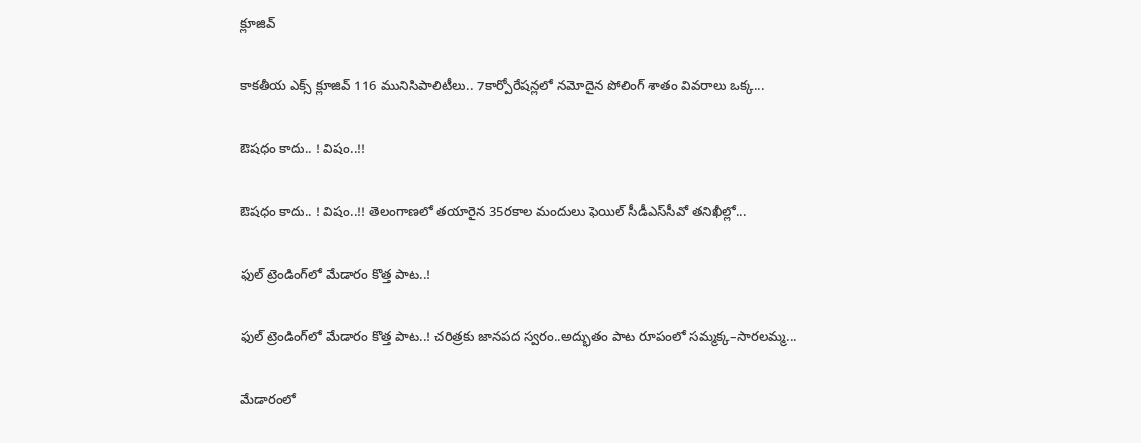క్లూజివ్

కాక‌తీయ ఎక్స్ క్లూజివ్ 116 మునిసిపాలిటీలు.. 7కార్పోరేష‌న్ల‌లో న‌మోదైన పోలింగ్ శాతం వివ‌రాలు ఒక్క...

ఔష‌ధం కాదు.. ! విషం..!!

ఔష‌ధం కాదు.. ! విషం..!! తెలంగాణలో తయారైన 35ర‌కాల మందులు ఫెయిల్‌ సీడీఎస్‌సీవో తనిఖీల్లో...

ఫుల్ ట్రెండింగ్‌లో మేడారం కొత్త పాట..!

ఫుల్ ట్రెండింగ్‌లో మేడారం కొత్త పాట..! చరిత్రకు జానపద స్వరం..అద్భుతం పాట రూపంలో సమ్మక్క–సారలమ్మ...

మేడారంలో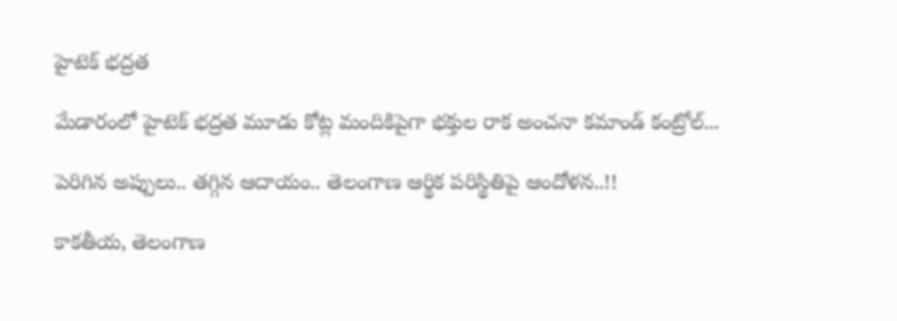హైటెక్ భద్రత

మేడారంలో హైటెక్ భద్రత మూడు కోట్ల మందికిపైగా భక్తుల రాక అంచనా కమాండ్ కంట్రోల్...

పెరిగిన అప్పులు.. తగ్గిన ఆదాయం.. తెలంగాణ ఆర్థిక పరిస్థితిపై ఆందోళన..!!

కాకతీయ, తెలంగాణ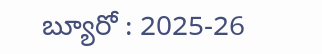బ్యూరో : 2025-26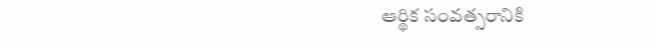ఆర్థిక సంవత్సరానికి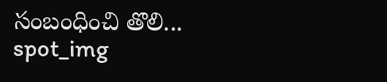సంబంధించి తొలి...
spot_img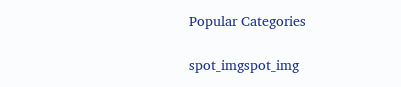Popular Categories

spot_imgspot_img